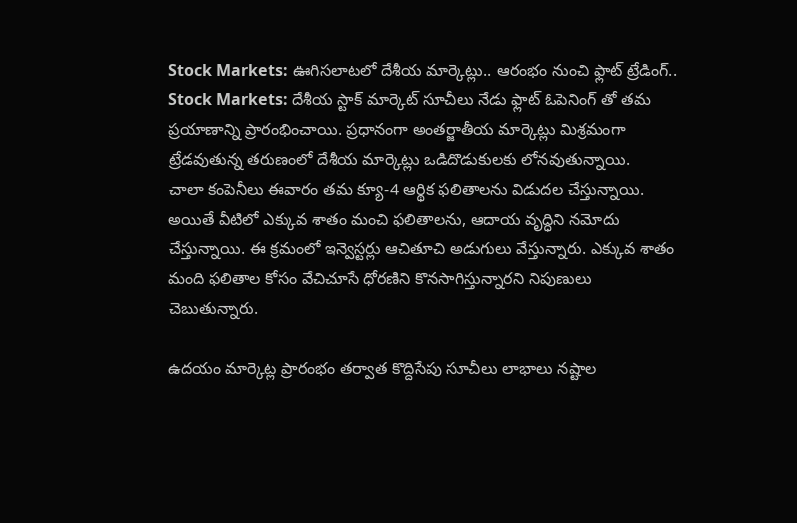Stock Markets: ఊగిసలాటలో దేశీయ మార్కెట్లు.. ఆరంభం నుంచి ఫ్లాట్ ట్రేడింగ్..
Stock Markets: దేశీయ స్టాక్ మార్కెట్ సూచీలు నేడు ఫ్లాట్ ఓపెనింగ్ తో తమ ప్రయాణాన్ని ప్రారంభించాయి. ప్రధానంగా అంతర్జాతీయ మార్కెట్లు మిశ్రమంగా ట్రేడవుతున్న తరుణంలో దేశీయ మార్కెట్లు ఒడిదొడుకులకు లోనవుతున్నాయి.
చాలా కంపెనీలు ఈవారం తమ క్యూ-4 ఆర్థిక ఫలితాలను విడుదల చేస్తున్నాయి. అయితే వీటిలో ఎక్కువ శాతం మంచి ఫలితాలను, ఆదాయ వృద్ధిని నమోదు చేస్తున్నాయి. ఈ క్రమంలో ఇన్వెస్టర్లు ఆచితూచి అడుగులు వేస్తున్నారు. ఎక్కువ శాతం మంది ఫలితాల కోసం వేచిచూసే ధోరణిని కొనసాగిస్తున్నారని నిపుణులు చెబుతున్నారు.

ఉదయం మార్కెట్ల ప్రారంభం తర్వాత కొద్దిసేపు సూచీలు లాభాలు నష్టాల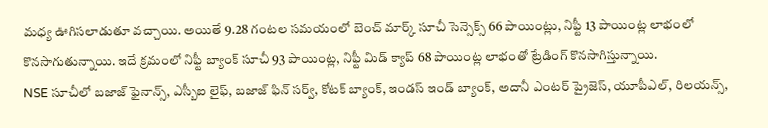మధ్య ఊగిసలాడుతూ వచ్చాయి. అయితే 9.28 గంటల సమయంలో బెంచ్ మార్క్ సూచీ సెన్సెక్స్ 66 పాయింట్లు, నిఫ్టీ 13 పాయింట్ల లాభంలో కొనసాగుతున్నాయి. ఇదే క్రమంలో నిఫ్టీ బ్యాంక్ సూచీ 93 పాయింట్ల, నిఫ్టీ మిడ్ క్యాప్ 68 పాయింట్ల లాభంతో ట్రేడింగ్ కొనసాగిస్తున్నాయి.
NSE సూచీలో బజాజ్ ఫైనాన్స్, ఎస్బీఐ లైఫ్, బజాజ్ ఫిన్ సర్వ్, కోటక్ బ్యాంక్, ఇండస్ ఇండ్ బ్యాంక్, అదానీ ఎంటర్ ప్రైజెస్, యూపీఎల్, రిలయన్స్,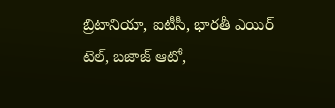బ్రిటానియా, ఐటీసీ, భారతీ ఎయిర్ టెల్, బజాజ్ ఆటో,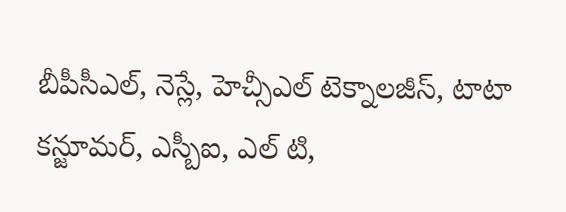బీపీసీఎల్, నెస్లే, హెచ్సీఎల్ టెక్నాలజీస్, టాటా కన్జూమర్, ఎస్బీఐ, ఎల్ టి,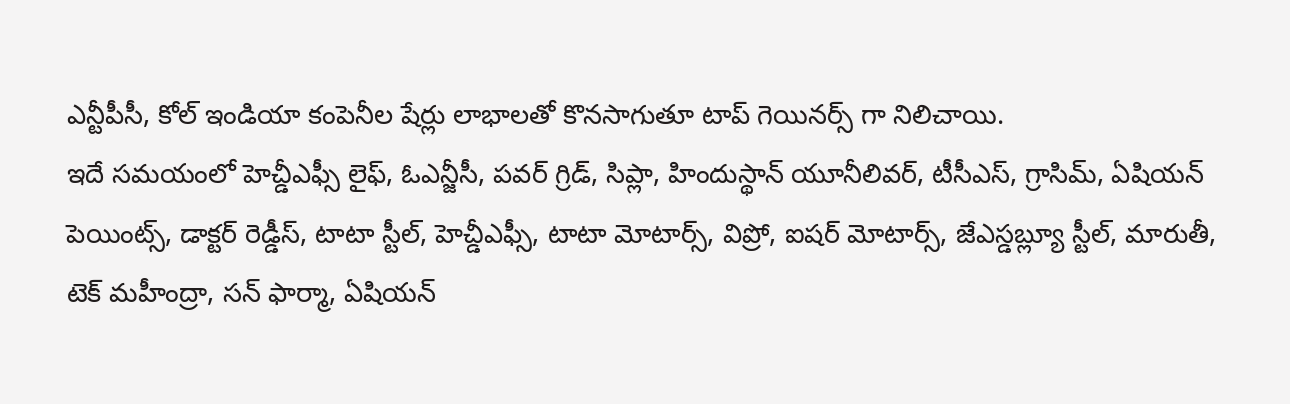ఎన్టీపీసీ, కోల్ ఇండియా కంపెనీల షేర్లు లాభాలతో కొనసాగుతూ టాప్ గెయినర్స్ గా నిలిచాయి.
ఇదే సమయంలో హెచ్డీఎఫ్సీ లైఫ్, ఓఎన్జీసీ, పవర్ గ్రిడ్, సిప్లా, హిందుస్థాన్ యూనీలివర్, టీసీఎస్, గ్రాసిమ్, ఏషియన్ పెయింట్స్, డాక్టర్ రెడ్డీస్, టాటా స్టీల్, హెచ్డీఎఫ్సీ, టాటా మోటార్స్, విప్రో, ఐషర్ మోటార్స్, జేఎస్డబ్ల్యూ స్టీల్, మారుతీ, టెక్ మహీంద్రా, సన్ ఫార్మా, ఏషియన్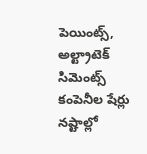పెయింట్స్, అల్ట్రాటెక్ సిమెంట్స్ కంపెనీల షేర్లు నష్టాల్లో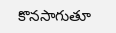కొనసాగుతూ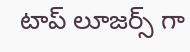టాప్ లూజర్స్ గా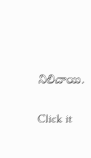నిలిచాయి.


Click it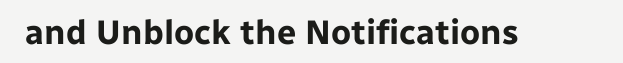and Unblock the Notifications